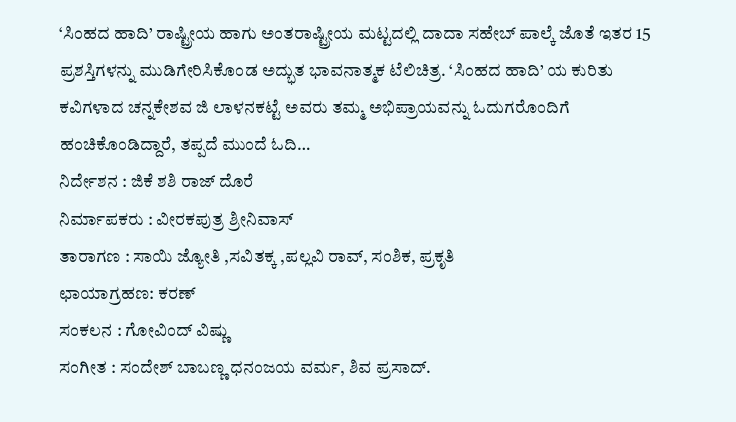‘ಸಿಂಹದ ಹಾದಿ’ ರಾಷ್ಟ್ರೀಯ ಹಾಗು ಅಂತರಾಷ್ಟ್ರೀಯ ಮಟ್ಟದಲ್ಲಿ ದಾದಾ ಸಹೇಬ್ ಪಾಲ್ಕೆ ಜೊತೆ ಇತರ 15 ಪ್ರಶಸ್ತಿಗಳನ್ನು ಮುಡಿಗೇರಿಸಿಕೊಂಡ ಅದ್ಭುತ ಭಾವನಾತ್ಮಕ ಟೆಲಿಚಿತ್ರ. ‘ಸಿಂಹದ ಹಾದಿ’ ಯ ಕುರಿತು ಕವಿಗಳಾದ ಚನ್ನಕೇಶವ ಜಿ ಲಾಳನಕಟ್ಟೆ ಅವರು ತಮ್ಮ ಅಭಿಪ್ರಾಯವನ್ನು ಓದುಗರೊಂದಿಗೆ ಹಂಚಿಕೊಂಡಿದ್ದಾರೆ, ತಪ್ಪದೆ ಮುಂದೆ ಓದಿ…
ನಿರ್ದೇಶನ : ಜಿಕೆ ಶಶಿ ರಾಜ್ ದೊರೆ
ನಿರ್ಮಾಪಕರು : ವೀರಕಪುತ್ರ ಶ್ರೀನಿವಾಸ್
ತಾರಾಗಣ : ಸಾಯಿ ಜ್ಯೋತಿ ,ಸವಿತಕ್ಕ ,ಪಲ್ಲವಿ ರಾವ್, ಸಂಶಿಕ, ಪ್ರಕೃತಿ
ಛಾಯಾಗ್ರಹಣ: ಕರಣ್
ಸಂಕಲನ : ಗೋವಿಂದ್ ವಿಷ್ಣು
ಸಂಗೀತ : ಸಂದೇಶ್ ಬಾಬಣ್ಣ ಧನಂಜಯ ವರ್ಮ, ಶಿವ ಪ್ರಸಾದ್.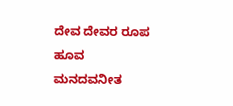ದೇವ ದೇವರ ರೂಪ
ಹೂವ ಮನದವನೀತ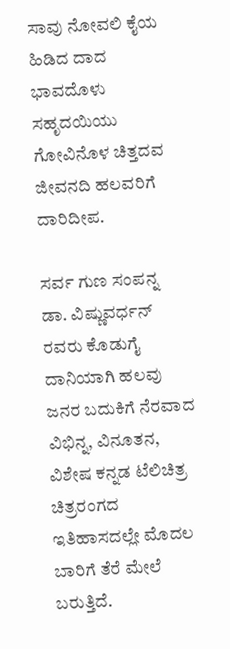ಸಾವು ನೋವಲಿ ಕೈಯ ಹಿಡಿದ ದಾದ
ಭಾವದೊಳು ಸಹೃದಯಿಯು
ಗೋವಿನೊಳ ಚಿತ್ತದವ
ಜೀವನದಿ ಹಲವರಿಗೆ ದಾರಿದೀಪ.

ಸರ್ವ ಗುಣ ಸಂಪನ್ನ ಡಾ. ವಿಷ್ಣುವರ್ಧನ್ ರವರು ಕೊಡುಗೈ ದಾನಿಯಾಗಿ ಹಲವು ಜನರ ಬದುಕಿಗೆ ನೆರವಾದ ವಿಭಿನ್ನ, ವಿನೂತನ, ವಿಶೇಷ ಕನ್ನಡ ಟೆಲಿಚಿತ್ರ ಚಿತ್ರರಂಗದ ಇತಿಹಾಸದಲ್ಲೇ ಮೊದಲ ಬಾರಿಗೆ ತೆರೆ ಮೇಲೆ ಬರುತ್ತಿದೆ.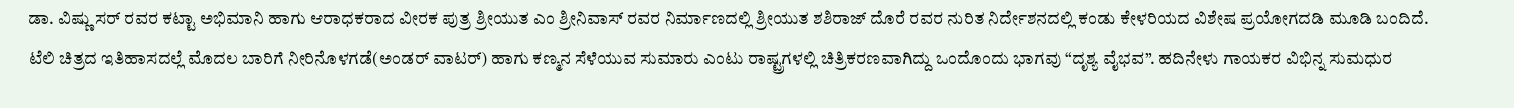ಡಾ. ವಿಷ್ಣು ಸರ್ ರವರ ಕಟ್ಟಾ ಅಭಿಮಾನಿ ಹಾಗು ಆರಾಧಕರಾದ ವೀರಕ ಪುತ್ರ ಶ್ರೀಯುತ ಎಂ ಶ್ರೀನಿವಾಸ್ ರವರ ನಿರ್ಮಾಣದಲ್ಲಿ ಶ್ರೀಯುತ ಶಶಿರಾಜ್ ದೊರೆ ರವರ ನುರಿತ ನಿರ್ದೇಶನದಲ್ಲಿ ಕಂಡು ಕೇಳರಿಯದ ವಿಶೇಷ ಪ್ರಯೋಗದಡಿ ಮೂಡಿ ಬಂದಿದೆ.
ಟೆಲಿ ಚಿತ್ರದ ಇತಿಹಾಸದಲ್ಲೆ ಮೊದಲ ಬಾರಿಗೆ ನೀರಿನೊಳಗಡೆ(ಅಂಡರ್ ವಾಟರ್) ಹಾಗು ಕಣ್ಮನ ಸೆಳೆಯುವ ಸುಮಾರು ಎಂಟು ರಾಷ್ಟ್ರಗಳಲ್ಲಿ ಚಿತ್ರಿಕರಣವಾಗಿದ್ದು ಒಂದೊಂದು ಭಾಗವು “ದೃಶ್ಯ ವೈಭವ”. ಹದಿನೇಳು ಗಾಯಕರ ವಿಭಿನ್ನ ಸುಮಧುರ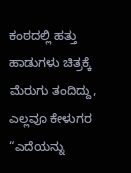ಕಂಠದಲ್ಲಿ ಹತ್ತು ಹಾಡುಗಳು ಚಿತ್ರಕ್ಕೆ ಮೆರುಗು ತಂದಿದ್ದು, ಎಲ್ಲವೂ ಕೇಳುಗರ “ಎದೆಯನ್ನು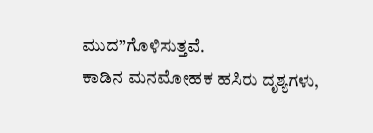ಮುದ”ಗೊಳಿಸುತ್ತವೆ.
ಕಾಡಿನ ಮನಮೋಹಕ ಹಸಿರು ದೃಶ್ಯಗಳು,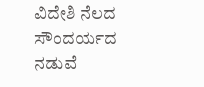ವಿದೇಶಿ ನೆಲದ ಸೌಂದರ್ಯದ ನಡುವೆ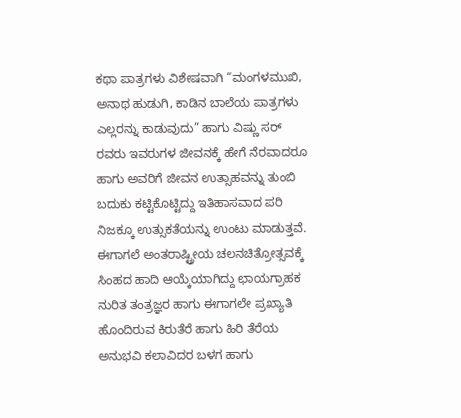ಕಥಾ ಪಾತ್ರಗಳು ವಿಶೇಷವಾಗಿ “ಮಂಗಳಮುಖಿ, ಅನಾಥ ಹುಡುಗಿ, ಕಾಡಿನ ಬಾಲೆಯ ಪಾತ್ರಗಳು ಎಲ್ಲರನ್ನು ಕಾಡುವುದು” ಹಾಗು ವಿಷ್ಣು ಸರ್ ರವರು ಇವರುಗಳ ಜೀವನಕ್ಕೆ ಹೇಗೆ ನೆರವಾದರೂ ಹಾಗು ಅವರಿಗೆ ಜೀವನ ಉತ್ಸಾಹವನ್ನು ತುಂಬಿ ಬದುಕು ಕಟ್ಟಿಕೊಟ್ಟಿದ್ದು ಇತಿಹಾಸವಾದ ಪರಿ ನಿಜಕ್ಕೂ ಉತ್ಸುಕತೆಯನ್ನು ಉಂಟು ಮಾಡುತ್ತವೆ.
ಈಗಾಗಲೆ ಅಂತರಾಷ್ಟ್ರೀಯ ಚಲನಚಿತ್ರೋತ್ಸವಕ್ಕೆ ಸಿಂಹದ ಹಾದಿ ಆಯ್ಕೆಯಾಗಿದ್ದು ಛಾಯಗ್ರಾಹಕ ನುರಿತ ತಂತ್ರಜ್ಞರ ಹಾಗು ಈಗಾಗಲೇ ಪ್ರಖ್ಯಾತಿ ಹೊಂದಿರುವ ಕಿರುತೆರೆ ಹಾಗು ಹಿರಿ ತೆರೆಯ ಅನುಭವಿ ಕಲಾವಿದರ ಬಳಗ ಹಾಗು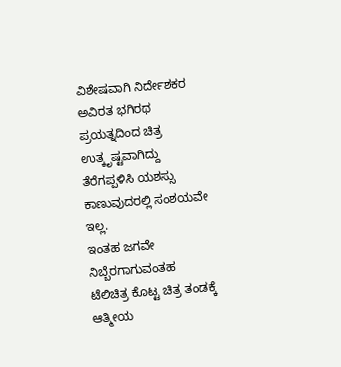ವಿಶೇಷವಾಗಿ ನಿರ್ದೇಶಕರ ಅವಿರತ ಭಗಿರಥ ಪ್ರಯತ್ನದಿಂದ ಚಿತ್ರ ಉತ್ಕೃಷ್ಟವಾಗಿದ್ದು ತೆರೆಗಪ್ಪಳಿಸಿ ಯಶಸ್ಸು ಕಾಣುವುದರಲ್ಲಿ ಸಂಶಯವೇ ಇಲ್ಲ.
ಇಂತಹ ಜಗವೇ ನಿಬ್ಬೆರಗಾಗುವಂತಹ ಟೆಲಿಚಿತ್ರ ಕೊಟ್ಟ ಚಿತ್ರ ತಂಡಕ್ಕೆ ಆತ್ಮೀಯ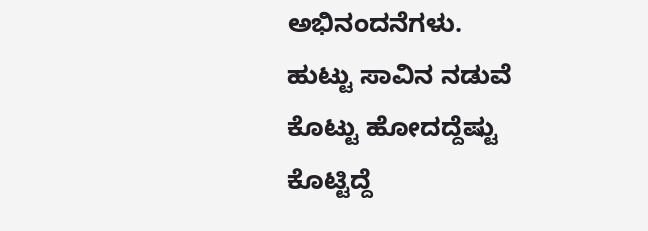ಅಭಿನಂದನೆಗಳು.
ಹುಟ್ಟು ಸಾವಿನ ನಡುವೆ
ಕೊಟ್ಟು ಹೋದದ್ದೆಷ್ಟು
ಕೊಟ್ಟಿದ್ದೆ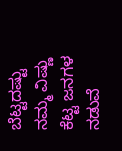ಬೆಟ್ಟದಷ್ಟು ನಮ್ಮ ವಿಷ್ಣು
ಕೆಟ್ಟ ಜನಗಳ ನಡುವೆ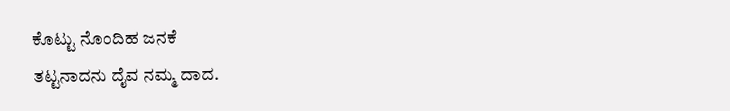ಕೊಟ್ಟು ನೊಂದಿಹ ಜನಕೆ
ತಟ್ಟನಾದನು ದೈವ ನಮ್ಮ ದಾದ.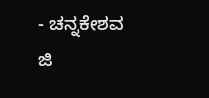- ಚನ್ನಕೇಶವ ಜಿ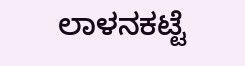ಲಾಳನಕಟ್ಟೆ